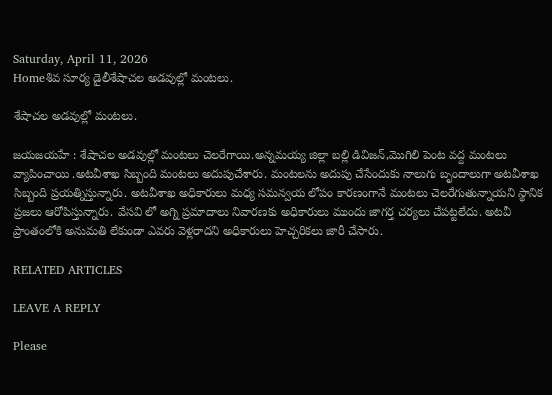Saturday, April 11, 2026
Homeశివ సూర్య డైలీశేషాచల అడవుల్లో మంటలు.

శేషాచల అడవుల్లో మంటలు.

జయజయహే : శేషాచల అడవుల్లో మంటలు చెలరేగాయి.అన్నమయ్య జిల్లా బల్లి డివిజన్,మొగిలి పెంట వద్ద మంటలు వ్యాపించాయి .అటవీశాఖ సిబ్బంది మంటలు అదుపుచేశారు. మంటలను అదుపు చేసేందుకు నాలుగు బృందాలుగా అటవీశాఖ సిబ్బంది ప్రయత్నిస్తున్నారు. అటవీశాఖ అధికారులు మధ్య సమన్వయ లోపం కారణంగానే మంటలు చెలరేగుతున్నాయని స్థానిక ప్రజలు ఆరోపిస్తున్నారు. వేసవి లో అగ్ని ప్రమాదాలు నివారణకు అధికారులు ముందు జాగర్త చర్యలు చేపట్టలేదు. అటవీ ప్రాంతంలోకి అనుమతి లేకుండా ఎవరు వెళ్లరాదని అధికారులు హెచ్చరికలు జారీ చేసారు.

RELATED ARTICLES

LEAVE A REPLY

Please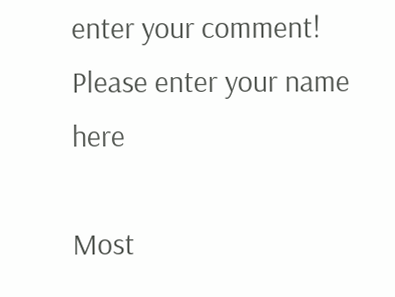enter your comment!
Please enter your name here

Most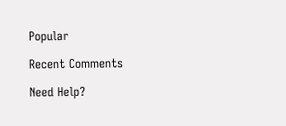Popular

Recent Comments

Need Help?